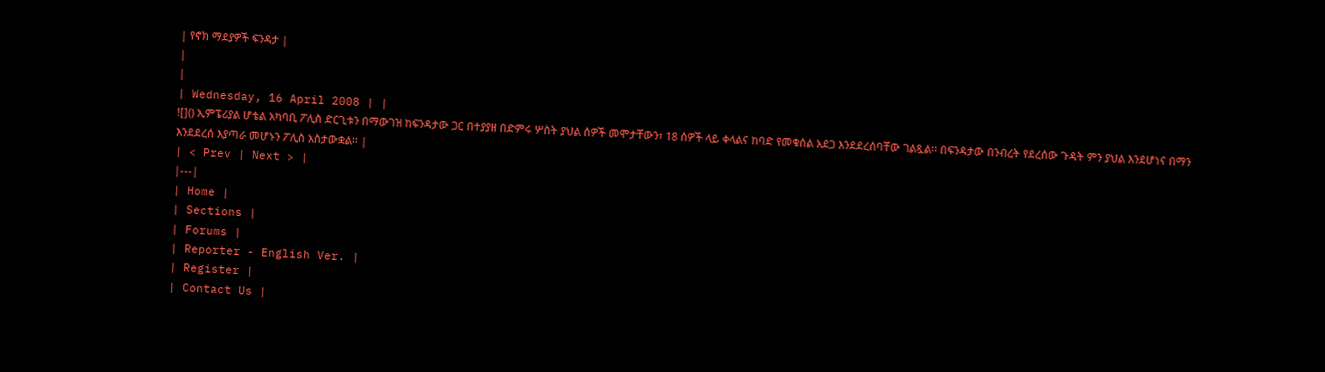| የኖክ ማደያዎች ፍንዳታ |
|
|
| Wednesday, 16 April 2008 | |
![]() ኢምፔሪያል ሆቴል አካባቢ ፖሊስ ድርጊቱን በማውገዝ ከፍንዳታው ጋር በተያያዘ በድምሩ ሦስት ያህል ሰዎች መሞታቸውን፣ 18 ሰዎች ላይ ቀላልና ከባድ የመቁሰል አደጋ እንደደረሰባቸው ገልጿል፡፡ በፍንዳታው በንብረት የደረሰው ጉዳት ምን ያህል እንደሆነና በማን እንደደረሰ እያጣራ መሆኑን ፖሊስ አስታውቋል፡፡ |
| < Prev | Next > |
|---|
| Home |
| Sections |
| Forums |
| Reporter - English Ver. |
| Register |
| Contact Us |